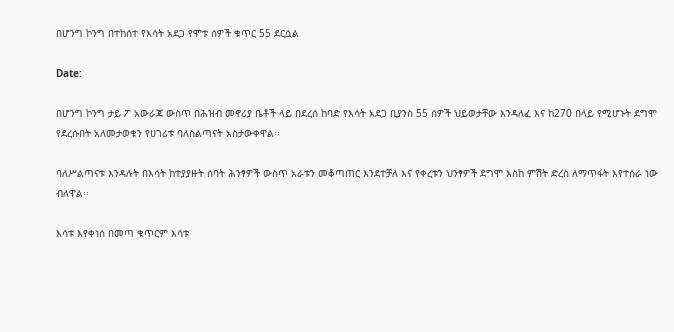በሆንግ ኮንግ በተከሰተ የእሳት አደጋ የሞቱ ሰዎች ቁጥር 55 ደርሷል

Date:

በሆንግ ኮንግ ታይ ፖ አውራጃ ውስጥ በሕዝብ መኖሪያ ቤቶች ላይ በደረሰ ከባድ የእሳት አደጋ ቢያንስ 55 ሰዎች ህይወታቸው እንዳለፈ እና ከ270 በላይ የሚሆኑት ደግሞ የደረሱበት አለመታወቁን የሀገሪቱ ባለስልጣናት አስታውቀዋል፡፡

ባለሥልጣናቱ እንዳሉት በእሳት ከተያያዙት ሰባት ሕንፃዎች ውስጥ አራቱን መቆጣጠር እንደተቻለ እና የቀረቱን ህንፃዎች ደግሞ እስከ ምሽት ድረስ ለማጥፋት እየተሰራ ነው ብለዋል፡፡

እሳቱ እየቀነሰ በመጣ ቁጥርም እሳቱ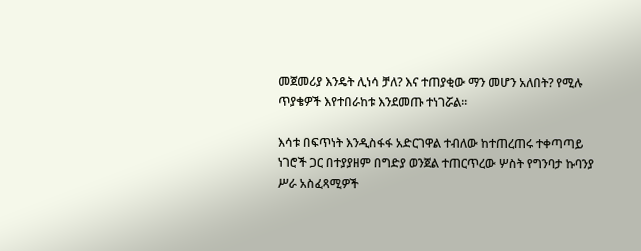መጀመሪያ እንዴት ሊነሳ ቻለ? እና ተጠያቂው ማን መሆን አለበት? የሚሉ ጥያቄዎች እየተበራከቱ እንደመጡ ተነገሯል፡፡

እሳቱ በፍጥነት እንዲስፋፋ አድርገዋል ተብለው ከተጠረጠሩ ተቀጣጣይ ነገሮች ጋር በተያያዘም በግድያ ወንጀል ተጠርጥረው ሦስት የግንባታ ኩባንያ ሥራ አስፈጻሚዎች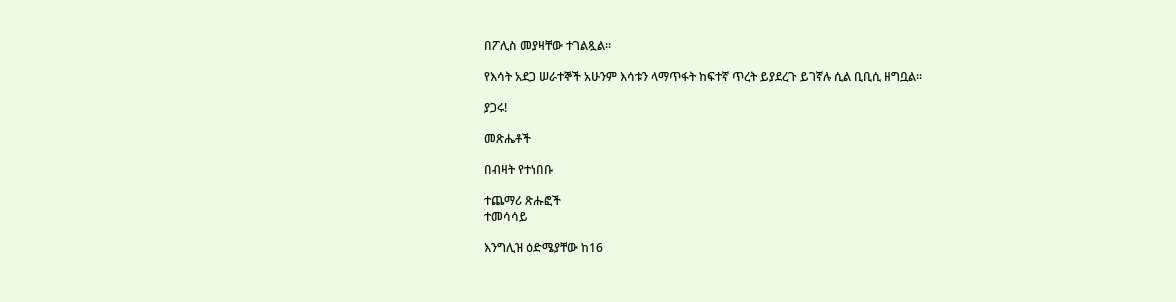በፖሊስ መያዛቸው ተገልጿል፡፡

የእሳት አደጋ ሠራተኞች አሁንም እሳቱን ላማጥፋት ከፍተኛ ጥረት ይያደረጉ ይገኛሉ ሲል ቢቢሲ ዘግቧል፡፡

ያጋሩ!

መጽሔቶች

በብዛት የተነበቡ

ተጨማሪ ጽሑፎች
ተመሳሳይ

እንግሊዝ ዕድሜያቸው ከ16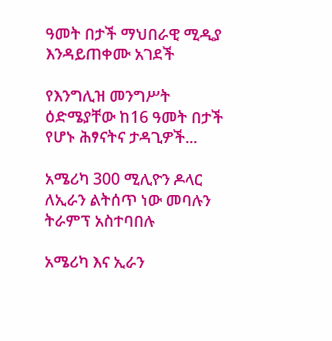ዓመት በታች ማህበራዊ ሚዲያ እንዳይጠቀሙ አገደች

የእንግሊዝ መንግሥት ዕድሜያቸው ከ16 ዓመት በታች የሆኑ ሕፃናትና ታዳጊዎች...

አሜሪካ 300 ሚሊዮን ዶላር ለኢራን ልትሰጥ ነው መባሉን ትራምፕ አስተባበሉ

አሜሪካ እና ኢራን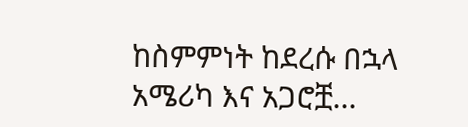ከስምምነት ከደረሱ በኋላ አሜሪካ እና አጋሮቿ...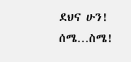ደህና ሁን! ሰሜ…ስሜ!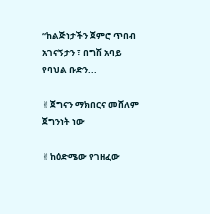“ከልጅነታችን ጀምሮ ጥበብ አገናኝታን ፣ በግሽ አባይ የባህል ቡድን...

✌ጀግናን ማክበርና መሸለም ጀግንነት ነው

✌ከዕድሜው የገዘፈው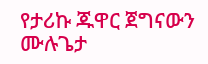የታሪኩ ጁዋር ጀግናውን ሙሉጌታ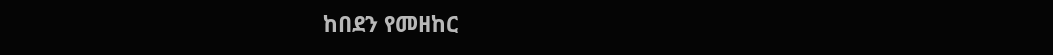ከበደን የመዘከር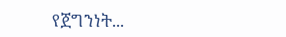የጀግንነት...